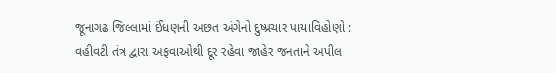જૂનાગઢ જિલ્લામાં ઈંધણની અછત અંગેનો દુષ્પ્રચાર પાયાવિહોણો : વહીવટી તંત્ર દ્વારા અફવાઓથી દૂર રહેવા જાહેર જનતાને અપીલ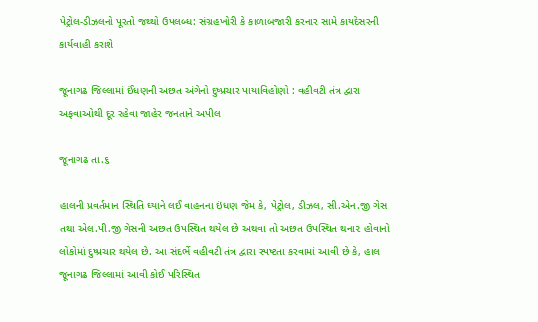પેટ્રોલ-ડીઝલનો પૂરતો જથ્થો ઉપલબ્ધ: સંગ્રહખોરી કે કાળાબજારી કરનાર સામે કાયદેસરની કાર્યવાહી કરાશે

જૂનાગઢ જિલ્લામાં ઈંધણની અછત અંગેનો દુષ્પ્રચાર પાયાવિહોણો : વહીવટી તંત્ર દ્વારા અફવાઓથી દૂર રહેવા જાહેર જનતાને અપીલ

જૂનાગઢ તા.૬

હાલની પ્રવર્તમાન સ્થિતિ ઘ્યાને લઈ વાહનના ઇંધણ જેમ કે, પેટ્રોલ, ડીઝલ, સી.એન.જી ગેસ તથા એલ.પી.જી ગેસની અછત ઉપસ્થિત થયેલ છે અથવા તો અછત ઉપસ્થિત થના૨ હોવાનો લોકોમાં દુષ્પ્રચાર થયેલ છે. આ સંદર્ભે વહીવટી તંત્ર દ્વારા સ્પષ્ટતા કરવામાં આવી છે કે, હાલ જૂનાગઢ જિલ્લામાં આવી કોઈ પરિસ્થિત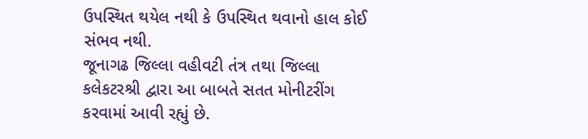ઉપસ્થિત થયેલ નથી કે ઉપસ્થિત થવાનો હાલ કોઈ સંભવ નથી.
જૂનાગઢ જિલ્લા વહીવટી તંત્ર તથા જિલ્લા કલેકટરશ્રી દ્વારા આ બાબતે સતત મોનીટરીંગ કરવામાં આવી રહ્યું છે.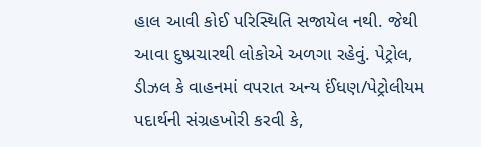હાલ આવી કોઈ પરિસ્થિતિ સજાયેલ નથી. જેથી આવા દુષ્પ્રચારથી લોકોએ અળગા રહેવું. પેટ્રોલ, ડીઝલ કે વાહનમાં વપરાત અન્ય ઈંધણ/પેટ્રોલીયમ પદાર્થની સંગ્રહખોરી કરવી કે,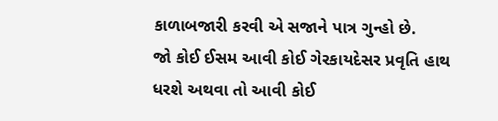કાળાબજારી કરવી એ સજાને પાત્ર ગુન્હો છે.
જો કોઈ ઈસમ આવી કોઈ ગેરકાયદેસર પ્રવૃતિ હાથ ધરશે અથવા તો આવી કોઈ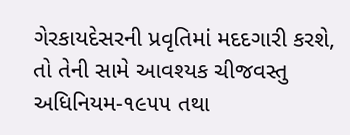ગેરકાયદેસરની પ્રવૃતિમાં મદદગારી કરશે, તો તેની સામે આવશ્યક ચીજવસ્તુ અધિનિયમ-૧૯૫૫ તથા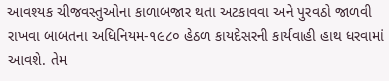આવશ્યક ચીજવસ્તુઓના કાળાબજાર થતા અટકાવવા અને પુરવઠો જાળવી રાખવા બાબતના અધિનિયમ-૧૯૮૦ હેઠળ કાયદેસરની કાર્યવાહી હાથ ધરવામાં આવશે. તેમ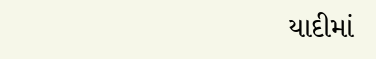યાદીમાં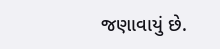જણાવાયું છે.